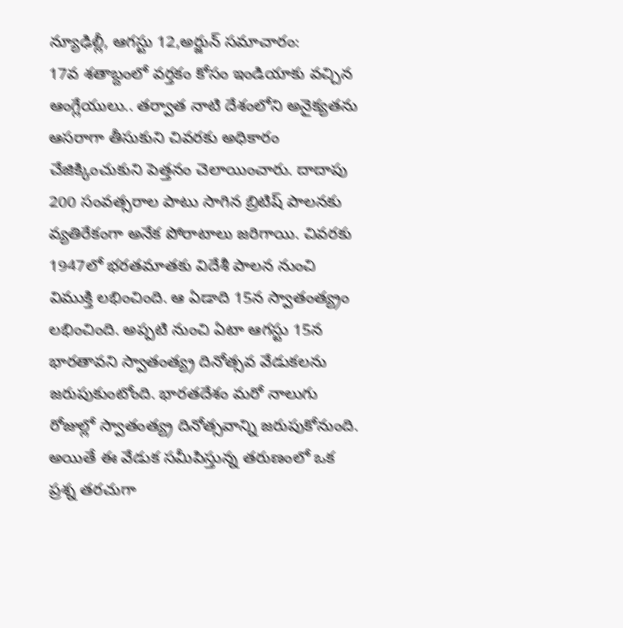న్యూఢిల్లీ, ఆగస్టు 12,అర్జున్ సమాచారం:
17వ శతాబ్దంలో వర్తకం కోసం ఇండియాకు వచ్చిన ఆంగ్లేయులు.. తర్వాత నాటి దేశంలోని అనైక్యతను ఆసరాగా తీసుకుని చివరకు అధికారం చేజిక్కించుకుని పెత్తనం చెలాయించారు. దాదాపు 200 సంవత్సరాల పాటు సాగిన బ్రిటిష్ పాలనకు వ్యతిరేకంగా అనేక పోరాటాలు జరిగాయి. చివరకు 1947లో భరతమాతకు విదేశీ పాలన నుంచి విముక్తి లభించింది. ఆ ఏడాది 15న స్వాతంత్య్రం లభించింది. అప్పటి నుంచి ఏటా ఆగస్టు 15న భారతావని స్వాతంత్య్ర దినోత్సవ వేడుకలను జరుపుకుంటోంది. భారతదేశం మరో నాలుగు రోజుల్లో స్వాతంత్య్ర దినోత్సవాన్ని జరుపుకోనుంది. అయితే ఈ వేడుక సమీపిస్తున్న తరుణంలో ఒక ప్రశ్న తరచుగా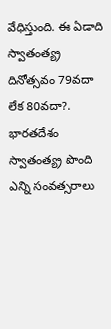వేధిస్తుంది. ఈ ఏడాది స్వాతంత్య్ర దినోత్సవం 79వదా లేక 80వదా?. భారతదేశం స్వాతంత్య్ర పొంది ఎన్ని సంవత్సరాలు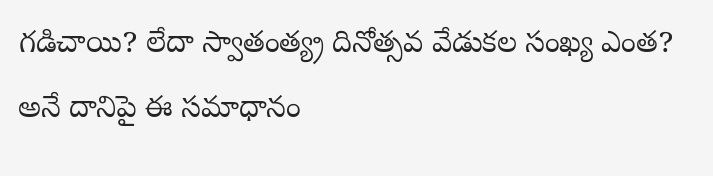గడిచాయి? లేదా స్వాతంత్య్ర దినోత్సవ వేడుకల సంఖ్య ఎంత? అనే దానిపై ఈ సమాధానం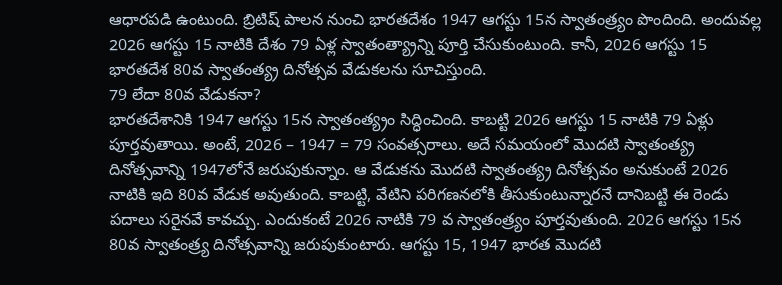ఆధారపడి ఉంటుంది. బ్రిటిష్ పాలన నుంచి భారతదేశం 1947 ఆగస్టు 15న స్వాతంత్ర్యం పొందింది. అందువల్ల 2026 ఆగస్టు 15 నాటికి దేశం 79 ఏళ్ల స్వాతంత్య్రాన్ని పూర్తి చేసుకుంటుంది. కానీ, 2026 ఆగస్టు 15 భారతదేశ 80వ స్వాతంత్య్ర దినోత్సవ వేడుకలను సూచిస్తుంది.
79 లేదా 80వ వేడుకనా?
భారతదేశానికి 1947 ఆగస్టు 15న స్వాతంత్య్రం సిద్ధించింది. కాబట్టి 2026 ఆగస్టు 15 నాటికి 79 ఏళ్లు పూర్తవుతాయి. అంటే, 2026 – 1947 = 79 సంవత్సరాలు. అదే సమయంలో మొదటి స్వాతంత్య్ర దినోత్సవాన్ని 1947లోనే జరుపుకున్నాం. ఆ వేడుకను మొదటి స్వాతంత్య్ర దినోత్సవం అనుకుంటే 2026 నాటికి ఇది 80వ వేడుక అవుతుంది. కాబట్టి, వేటిని పరిగణనలోకి తీసుకుంటున్నారనే దానిబట్టి ఈ రెండు పదాలు సరైనవే కావచ్చు. ఎందుకంటే 2026 నాటికి 79 వ స్వాతంత్ర్యం పూర్తవుతుంది. 2026 ఆగస్టు 15న 80వ స్వాతంత్ర్య దినోత్సవాన్ని జరుపుకుంటారు. ఆగస్టు 15, 1947 భారత మొదటి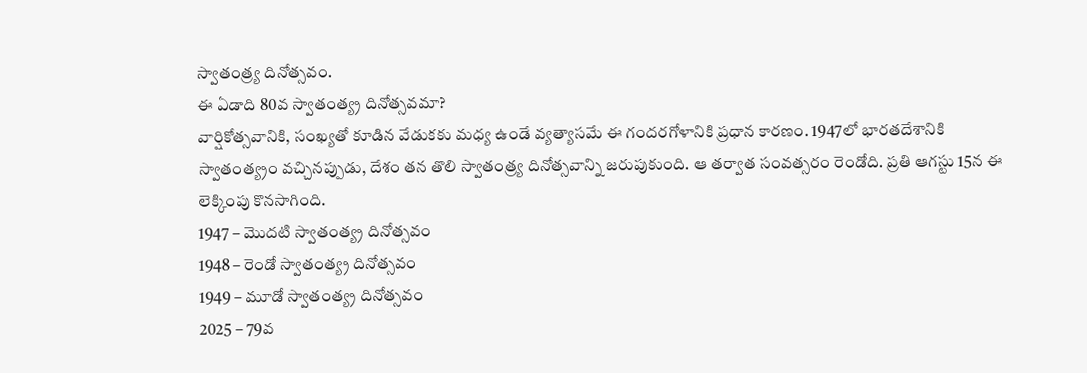స్వాతంత్ర్య దినోత్సవం.
ఈ ఏడాది 80వ స్వాతంత్య్ర దినోత్సవమా?
వార్షికోత్సవానికి, సంఖ్యతో కూడిన వేడుకకు మధ్య ఉండే వ్యత్యాసమే ఈ గందరగోళానికి ప్రధాన కారణం. 1947లో భారతదేశానికి స్వాతంత్య్రం వచ్చినప్పుడు, దేశం తన తొలి స్వాతంత్ర్య దినోత్సవాన్ని జరుపుకుంది. ఆ తర్వాత సంవత్సరం రెండోది. ప్రతి ఆగస్టు 15న ఈ లెక్కింపు కొనసాగింది.
1947 – మొదటి స్వాతంత్య్ర దినోత్సవం
1948 – రెండో స్వాతంత్య్ర దినోత్సవం
1949 – మూడో స్వాతంత్య్ర దినోత్సవం
2025 – 79వ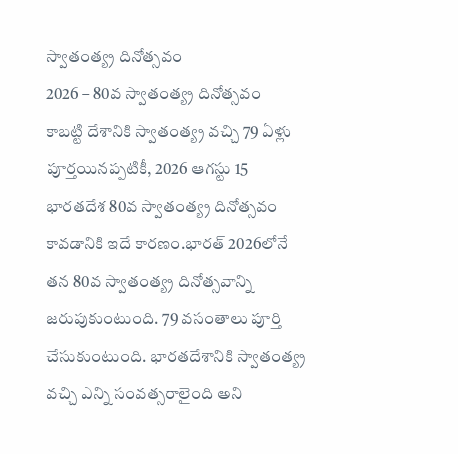స్వాతంత్య్ర దినోత్సవం
2026 – 80వ స్వాతంత్య్ర దినోత్సవం
కాబట్టి దేశానికి స్వాతంత్య్ర వచ్చి 79 ఏళ్లు పూర్తయినప్పటికీ, 2026 ఆగస్టు 15 భారతదేశ 80వ స్వాతంత్య్ర దినోత్సవం కావడానికి ఇదే కారణం.భారత్ 2026లోనే తన 80వ స్వాతంత్య్ర దినోత్సవాన్ని జరుపుకుంటుంది. 79 వసంతాలు పూర్తి చేసుకుంటుంది. భారతదేశానికి స్వాతంత్య్ర వచ్చి ఎన్ని సంవత్సరాలైంది అని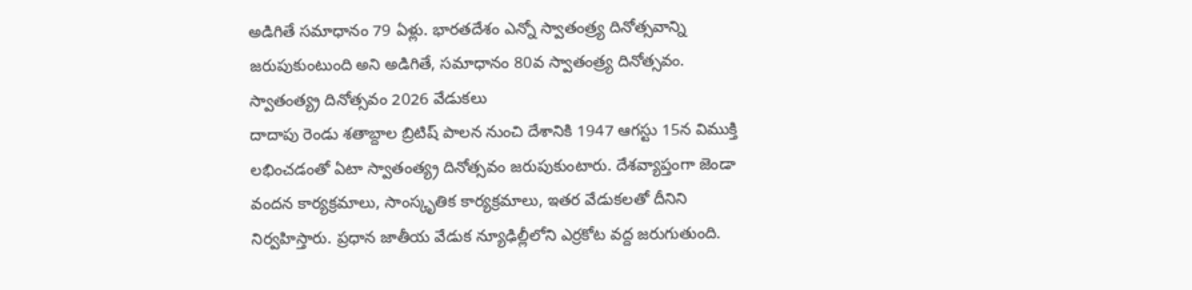అడిగితే సమాధానం 79 ఏళ్లు. భారతదేశం ఎన్నో స్వాతంత్ర్య దినోత్సవాన్ని జరుపుకుంటుంది అని అడిగితే, సమాధానం 80వ స్వాతంత్ర్య దినోత్సవం.
స్వాతంత్య్ర దినోత్సవం 2026 వేడుకలు
దాదాపు రెండు శతాబ్దాల బ్రిటిష్ పాలన నుంచి దేశానికి 1947 ఆగస్టు 15న విముక్తి లభించడంతో ఏటా స్వాతంత్య్ర దినోత్సవం జరుపుకుంటారు. దేశవ్యాప్తంగా జెండా వందన కార్యక్రమాలు, సాంస్కృతిక కార్యక్రమాలు, ఇతర వేడుకలతో దీనిని నిర్వహిస్తారు. ప్రధాన జాతీయ వేడుక న్యూఢిల్లీలోని ఎర్రకోట వద్ద జరుగుతుంది.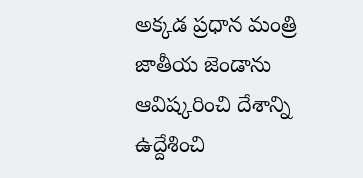అక్కడ ప్రధాన మంత్రి జాతీయ జెండాను ఆవిష్కరించి దేశాన్ని ఉద్దేశించి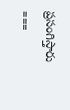ప్రసంగిస్తారు
===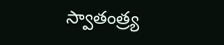స్వాతంత్ర్య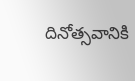దినోత్సవానికి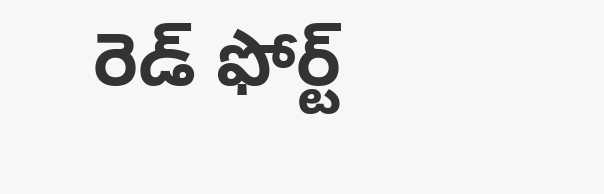రెడ్ ఫోర్ట్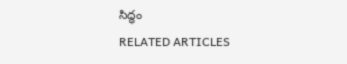సిద్ధం
RELATED ARTICLES